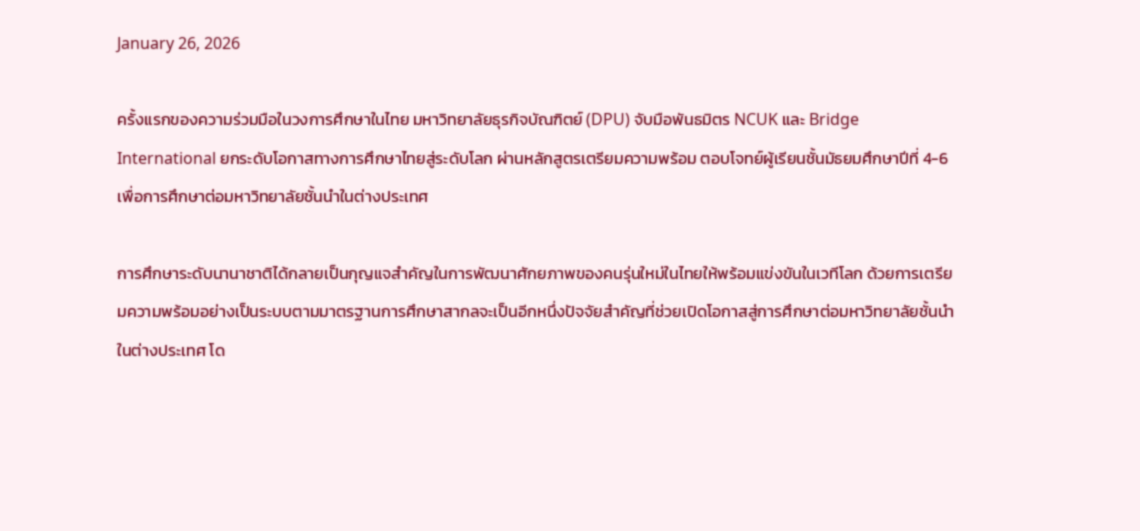January 26, 2026

ครั้งแรกของความร่วมมือในวงการศึกษาในไทย มหาวิทยาลัยธุรกิจบัณฑิตย์ (DPU) จับมือพันธมิตร NCUK และ Bridge International ยกระดับโอกาสทางการศึกษาไทยสู่ระดับโลก ผ่านหลักสูตรเตรียมความพร้อม ตอบโจทย์ผู้เรียนชั้นมัธยมศึกษาปีที่ 4-6 เพื่อการศึกษาต่อมหาวิทยาลัยชั้นนำในต่างประเทศ

การศึกษาระดับนานาชาติได้กลายเป็นกุญแจสำคัญในการพัฒนาศักยภาพของคนรุ่นใหม่ในไทยให้พร้อมแข่งขันในเวทีโลก ด้วยการเตรียมความพร้อมอย่างเป็นระบบตามมาตรฐานการศึกษาสากลจะเป็นอีกหนึ่งปัจจัยสำคัญที่ช่วยเปิดโอกาสสู่การศึกษาต่อมหาวิทยาลัยชั้นนำในต่างประเทศ โด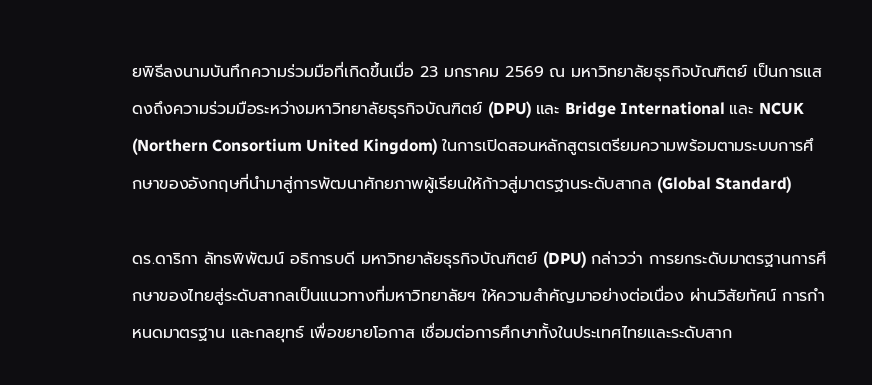ยพิธีลงนามบันทึกความร่วมมือที่เกิดขึ้นเมื่อ 23 มกราคม 2569 ณ มหาวิทยาลัยธุรกิจบัณฑิตย์ เป็นการแสดงถึงความร่วมมือระหว่างมหาวิทยาลัยธุรกิจบัณฑิตย์ (DPU) และ Bridge International และ NCUK (Northern Consortium United Kingdom) ในการเปิดสอนหลักสูตรเตรียมความพร้อมตามระบบการศึกษาของอังกฤษที่นำมาสู่การพัฒนาศักยภาพผู้เรียนให้ก้าวสู่มาตรฐานระดับสากล (Global Standard)

ดร.ดาริกา ลัทธพิพัฒน์ อธิการบดี มหาวิทยาลัยธุรกิจบัณฑิตย์ (DPU) กล่าวว่า การยกระดับมาตรฐานการศึกษาของไทยสู่ระดับสากลเป็นแนวทางที่มหาวิทยาลัยฯ ให้ความสำคัญมาอย่างต่อเนื่อง ผ่านวิสัยทัศน์ การกำหนดมาตรฐาน และกลยุทธ์ เพื่อขยายโอกาส เชื่อมต่อการศึกษาทั้งในประเทศไทยและระดับสาก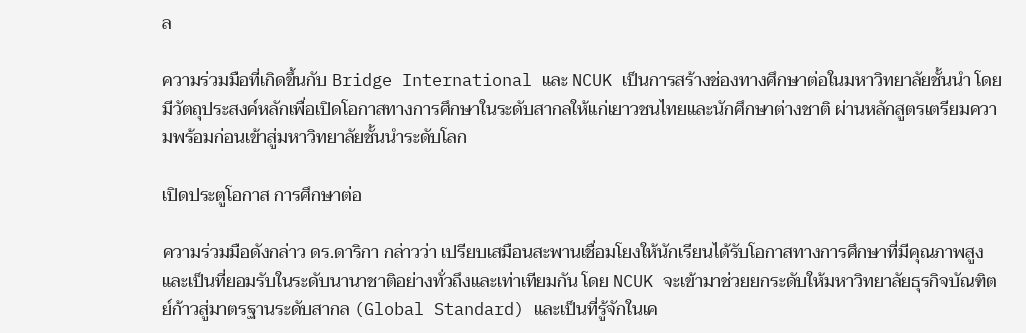ล

ความร่วมมือที่เกิดขึ้นกับ Bridge International และ NCUK เป็นการสร้างช่องทางศึกษาต่อในมหาวิทยาลัยชั้นนำ โดยมีวัตถุประสงค์หลักเพื่อเปิดโอกาสทางการศึกษาในระดับสากลให้แก่เยาวชนไทยและนักศึกษาต่างชาติ ผ่านหลักสูตรเตรียมความพร้อมก่อนเข้าสู่มหาวิทยาลัยชั้นนำระดับโลก

เปิดประตูโอกาส การศึกษาต่อ

ความร่วมมือดังกล่าว ดร.ดาริกา กล่าวว่า เปรียบเสมือนสะพานเชื่อมโยงให้นักเรียนได้รับโอกาสทางการศึกษาที่มีคุณภาพสูงและเป็นที่ยอมรับในระดับนานาชาติอย่างทั่วถึงและเท่าเทียมกัน โดย NCUK จะเข้ามาช่วยยกระดับให้มหาวิทยาลัยธุรกิจบัณฑิตย์ก้าวสู่มาตรฐานระดับสากล (Global Standard) และเป็นที่รู้จักในเค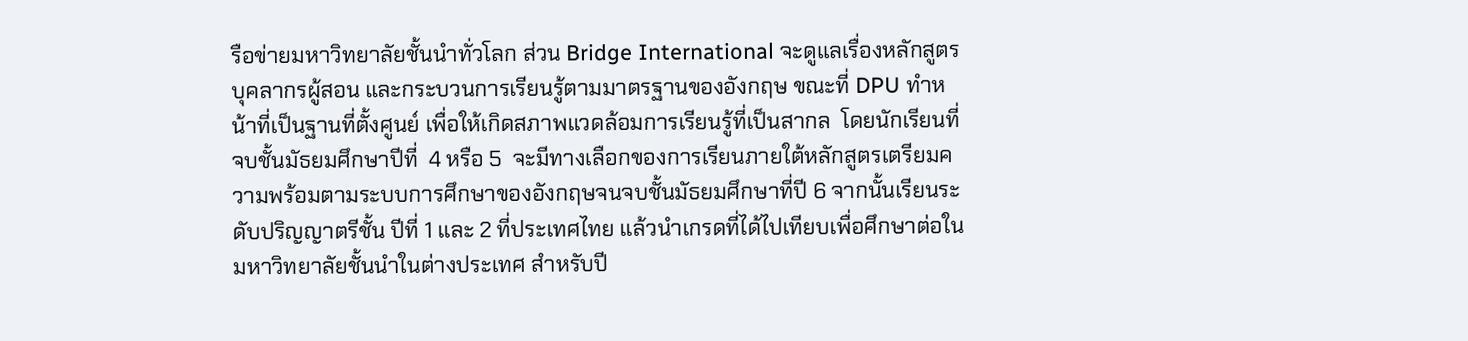รือข่ายมหาวิทยาลัยชั้นนำทั่วโลก ส่วน Bridge International จะดูแลเรื่องหลักสูตร บุคลากรผู้สอน และกระบวนการเรียนรู้ตามมาตรฐานของอังกฤษ ขณะที่ DPU ทำหน้าที่เป็นฐานที่ตั้งศูนย์ เพื่อให้เกิดสภาพแวดล้อมการเรียนรู้ที่เป็นสากล  โดยนักเรียนที่จบชั้นมัธยมศึกษาปีที่  4 หรือ 5  จะมีทางเลือกของการเรียนภายใต้หลักสูตรเตรียมความพร้อมตามระบบการศึกษาของอังกฤษจนจบชั้นมัธยมศึกษาที่ปี 6 จากนั้นเรียนระดับปริญญาตรีชั้น ปีที่ 1 และ 2 ที่ประเทศไทย แล้วนำเกรดที่ได้ไปเทียบเพื่อศึกษาต่อในมหาวิทยาลัยชั้นนำในต่างประเทศ สำหรับปี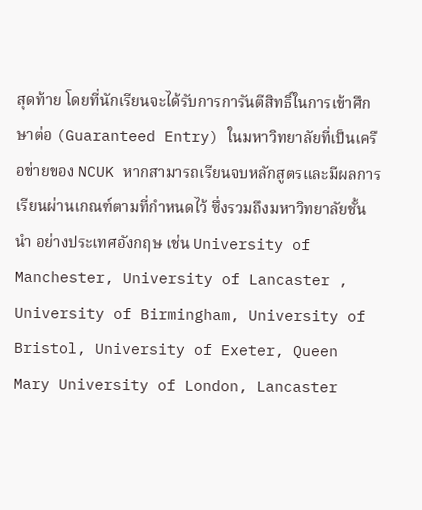สุดท้าย โดยที่นักเรียนจะได้รับการการันตีสิทธิ์ในการเข้าศึกษาต่อ (Guaranteed Entry) ในมหาวิทยาลัยที่เป็นเครือข่ายของ NCUK หากสามารถเรียนจบหลักสูตรและมีผลการเรียนผ่านเกณฑ์ตามที่กำหนดไว้ ซึ่งรวมถึงมหาวิทยาลัยชั้นนำ อย่างประเทศอังกฤษ เช่น University of Manchester, University of Lancaster , University of Birmingham, University of Bristol, University of Exeter, Queen Mary University of London, Lancaster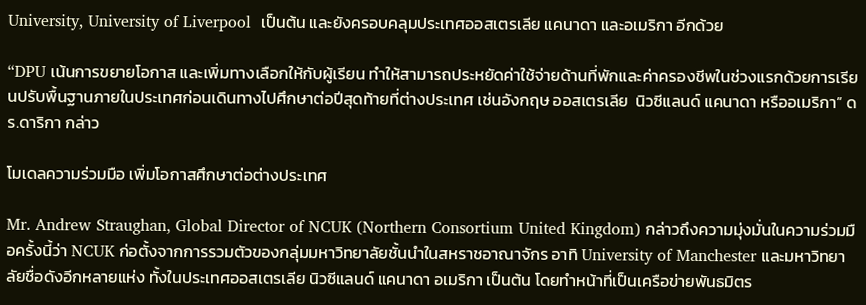University, University of Liverpool  เป็นต้น และยังครอบคลุมประเทศออสเตรเลีย แคนาดา และอเมริกา อีกด้วย

“DPU เน้นการขยายโอกาส และเพิ่มทางเลือกให้กับผู้เรียน ทำให้สามารถประหยัดค่าใช้จ่ายด้านที่พักและค่าครองชีพในช่วงแรกด้วยการเรียนปรับพื้นฐานภายในประเทศก่อนเดินทางไปศึกษาต่อปีสุดท้ายที่ต่างประเทศ เช่นอังกฤษ ออสเตรเลีย  นิวซีแลนด์ แคนาดา หรืออเมริกา” ดร.ดาริกา กล่าว

โมเดลความร่วมมือ เพิ่มโอกาสศึกษาต่อต่างประเทศ

Mr. Andrew Straughan, Global Director of NCUK (Northern Consortium United Kingdom) กล่าวถึงความมุ่งมั่นในความร่วมมือครั้งนี้ว่า NCUK ก่อตั้งจากการรวมตัวของกลุ่มมหาวิทยาลัยชั้นนำในสหราชอาณาจักร อาทิ University of Manchester และมหาวิทยาลัยชื่อดังอีกหลายแห่ง ทั้งในประเทศออสเตรเลีย นิวซีแลนด์ แคนาดา อเมริกา เป็นต้น โดยทำหน้าที่เป็นเครือข่ายพันธมิตร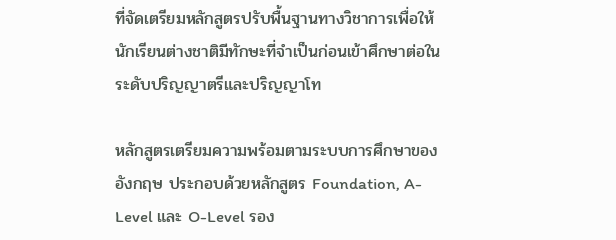ที่จัดเตรียมหลักสูตรปรับพื้นฐานทางวิชาการเพื่อให้นักเรียนต่างชาติมีทักษะที่จำเป็นก่อนเข้าศึกษาต่อในระดับปริญญาตรีและปริญญาโท

หลักสูตรเตรียมความพร้อมตามระบบการศึกษาของอังกฤษ ประกอบด้วยหลักสูตร Foundation, A-Level และ O-Level รอง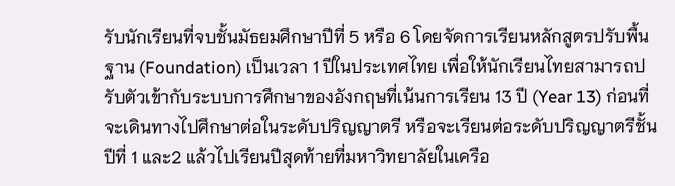รับนักเรียนที่จบชั้นมัธยมศึกษาปีที่ 5 หรือ 6 โดยจัดการเรียนหลักสูตรปรับพื้นฐาน (Foundation) เป็นเวลา 1 ปีในประเทศไทย เพื่อให้นักเรียนไทยสามารถปรับตัวเข้ากับระบบการศึกษาของอังกฤษที่เน้นการเรียน 13 ปี (Year 13) ก่อนที่จะเดินทางไปศึกษาต่อในระดับปริญญาตรี หรือจะเรียนต่อระดับปริญญาตรีชั้นปีที่ 1 และ2 แล้วไปเรียนปีสุดท้ายที่มหาวิทยาลัยในเครือ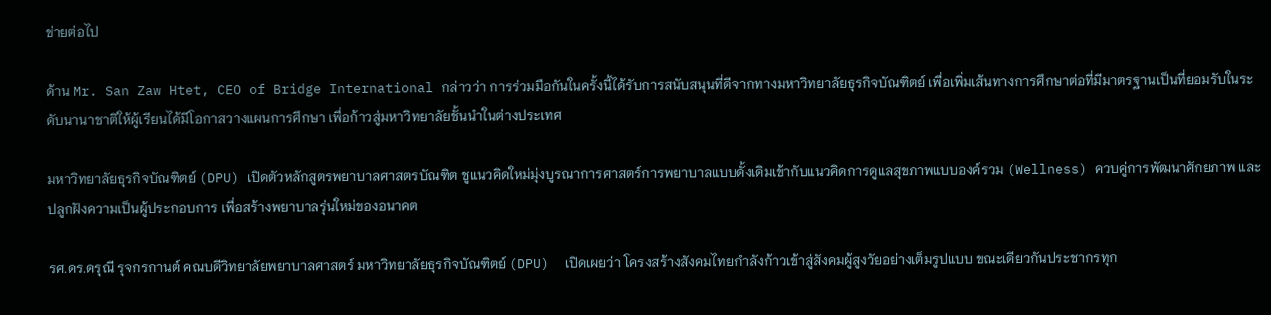ข่ายต่อไป

ด้าน Mr. San Zaw Htet, CEO of Bridge International กล่าวว่า การร่วมมือกันในครั้งนี้ได้รับการสนับสนุนที่ดีจากทางมหาวิทยาลัยธุรกิจบัณฑิตย์ เพื่อเพิ่มเส้นทางการศึกษาต่อที่มีมาตรฐานเป็นที่ยอมรับในระดับนานาชาติให้ผู้เรียนได้มีโอกาสวางแผนการศึกษา เพื่อก้าวสู่มหาวิทยาลัยชั้นนำในต่างประเทศ

มหาวิทยาลัยธุรกิจบัณฑิตย์ (DPU) เปิดตัวหลักสูตรพยาบาลศาสตรบัณฑิต ชูแนวคิดใหม่มุ่งบูรณาการศาสตร์การพยาบาลแบบดั้งเดิมเข้ากับแนวคิดการดูแลสุขภาพแบบองค์รวม (Wellness) ควบคู่การพัฒนาศักยภาพ และปลูกฝังความเป็นผู้ประกอบการ เพื่อสร้างพยาบาลรุ่นใหม่ของอนาคต

รศ.ดร.ดรุณี รุจกรกานต์ คณบดีวิทยาลัยพยาบาลศาสตร์ มหาวิทยาลัยธุรกิจบัณฑิตย์ (DPU)  เปิดเผยว่า โครงสร้างสังคมไทยกำลังก้าวเข้าสู่สังคมผู้สูงวัยอย่างเต็มรูปแบบ ขณะเดียวกันประชากรทุก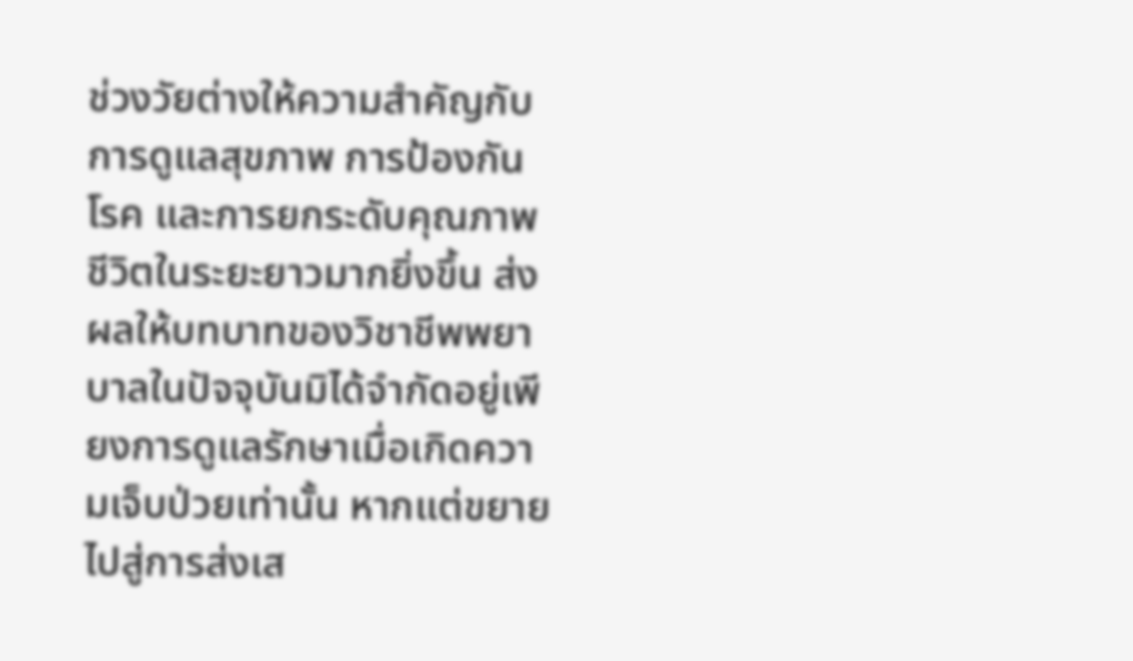ช่วงวัยต่างให้ความสำคัญกับการดูแลสุขภาพ การป้องกันโรค และการยกระดับคุณภาพชีวิตในระยะยาวมากยิ่งขึ้น ส่งผลให้บทบาทของวิชาชีพพยาบาลในปัจจุบันมิได้จำกัดอยู่เพียงการดูแลรักษาเมื่อเกิดความเจ็บป่วยเท่านั้น หากแต่ขยายไปสู่การส่งเส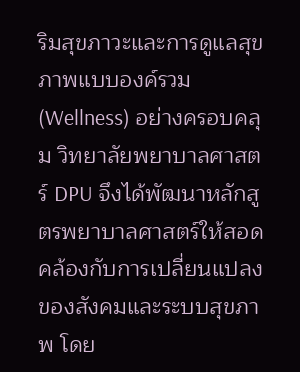ริมสุขภาวะและการดูแลสุขภาพแบบองค์รวม (Wellness) อย่างครอบคลุม วิทยาลัยพยาบาลศาสตร์ DPU จึงได้พัฒนาหลักสูตรพยาบาลศาสตร์ให้สอดคล้องกับการเปลี่ยนแปลงของสังคมและระบบสุขภาพ โดย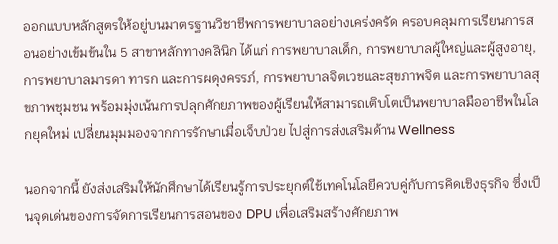ออกแบบหลักสูตรให้อยู่บนมาตรฐานวิชาชีพการพยาบาลอย่างเคร่งครัด ครอบคลุมการเรียนการสอนอย่างเข้มข้นใน 5 สาขาหลักทางคลินิก ได้แก่ การพยาบาลเด็ก, การพยาบาลผู้ใหญ่และผู้สูงอายุ, การพยาบาลมารดา ทารก และการผดุงครรภ์, การพยาบาลจิตเวชและสุขภาพจิต และการพยาบาลสุขภาพชุมชน พร้อมมุ่งเน้นการปลุกศักยภาพของผู้เรียนให้สามารถเติบโตเป็นพยาบาลมืออาชีพในโลกยุคใหม่ เปลี่ยนมุมมองจากการรักษาเมื่อเจ็บป่วย ไปสู่การส่งเสริมด้าน Wellness

นอกจากนี้ ยังส่งเสริมให้นักศึกษาได้เรียนรู้การประยุกต์ใช้เทคโนโลยีควบคู่กับการคิดเชิงธุรกิจ ซึ่งเป็นจุดเด่นของการจัดการเรียนการสอนของ DPU เพื่อเสริมสร้างศักยภาพ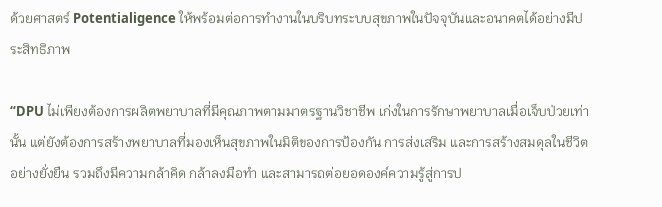ด้วยศาสตร์ Potentialigence ให้พร้อมต่อการทำงานในบริบทระบบสุขภาพในปัจจุบันและอนาคตได้อย่างมีประสิทธิภาพ

“DPU ไม่เพียงต้องการผลิตพยาบาลที่มีคุณภาพตามมาตรฐานวิชาชีพ เก่งในการรักษาพยาบาลเมื่อเจ็บป่วยเท่านั้น แต่ยังต้องการสร้างพยาบาลที่มองเห็นสุขภาพในมิติของการป้องกัน การส่งเสริม และการสร้างสมดุลในชีวิตอย่างยั่งยืน รวมถึงมีความกล้าคิด กล้าลงมือทำ และสามารถต่อยอดองค์ความรู้สู่การป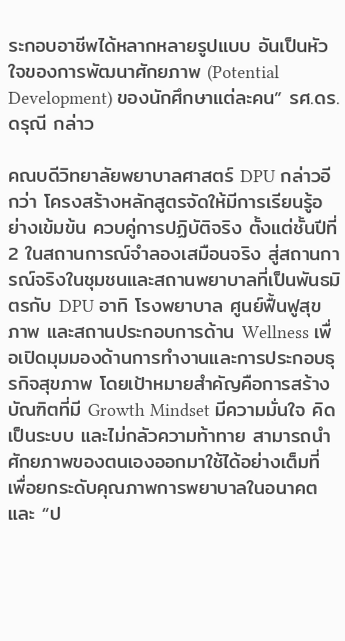ระกอบอาชีพได้หลากหลายรูปแบบ อันเป็นหัวใจของการพัฒนาศักยภาพ (Potential Development) ของนักศึกษาแต่ละคน” รศ.ดร.ดรุณี กล่าว

คณบดีวิทยาลัยพยาบาลศาสตร์ DPU กล่าวอีกว่า โครงสร้างหลักสูตรจัดให้มีการเรียนรู้อย่างเข้มข้น ควบคู่การปฏิบัติจริง ตั้งแต่ชั้นปีที่ 2 ในสถานการณ์จำลองเสมือนจริง สู่สถานการณ์จริงในชุมชนและสถานพยาบาลที่เป็นพันธมิตรกับ DPU อาทิ โรงพยาบาล ศูนย์ฟื้นฟูสุขภาพ และสถานประกอบการด้าน Wellness เพื่อเปิดมุมมองด้านการทำงานและการประกอบธุรกิจสุขภาพ โดยเป้าหมายสำคัญคือการสร้างบัณฑิตที่มี Growth Mindset มีความมั่นใจ คิดเป็นระบบ และไม่กลัวความท้าทาย สามารถนำศักยภาพของตนเองออกมาใช้ได้อย่างเต็มที่ เพื่อยกระดับคุณภาพการพยาบาลในอนาคต และ “ป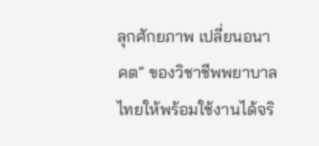ลุกศักยภาพ เปลี่ยนอนาคต” ของวิชาชีพพยาบาลไทยให้พร้อมใช้งานได้จริ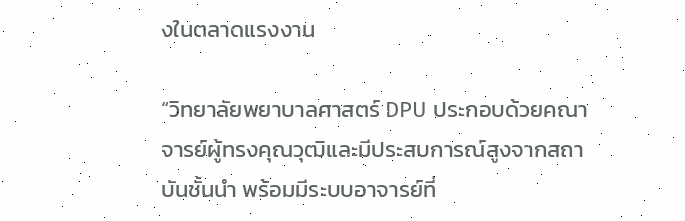งในตลาดแรงงาน

“วิทยาลัยพยาบาลศาสตร์ DPU ประกอบด้วยคณาจารย์ผู้ทรงคุณวุฒิและมีประสบการณ์สูงจากสถาบันชั้นนำ พร้อมมีระบบอาจารย์ที่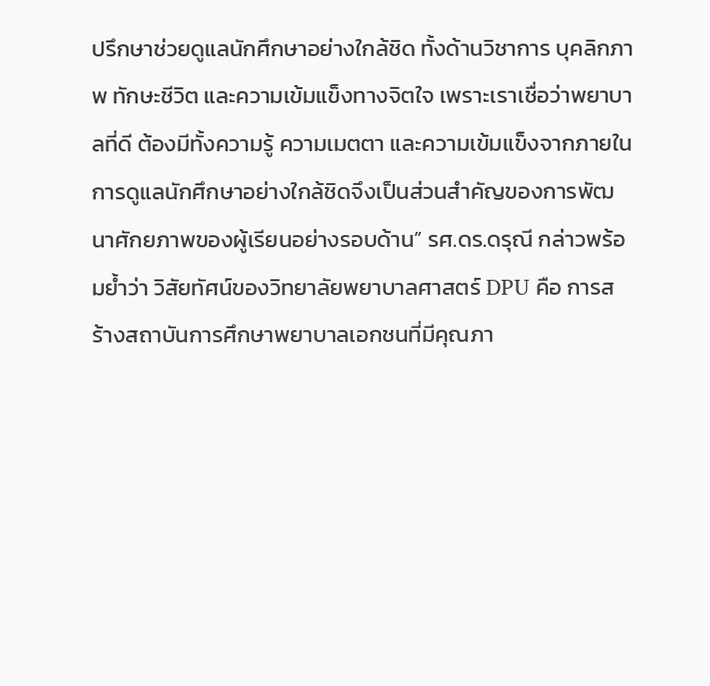ปรึกษาช่วยดูแลนักศึกษาอย่างใกล้ชิด ทั้งด้านวิชาการ บุคลิกภาพ ทักษะชีวิต และความเข้มแข็งทางจิตใจ เพราะเราเชื่อว่าพยาบาลที่ดี ต้องมีทั้งความรู้ ความเมตตา และความเข้มแข็งจากภายใน การดูแลนักศึกษาอย่างใกล้ชิดจึงเป็นส่วนสำคัญของการพัฒนาศักยภาพของผู้เรียนอย่างรอบด้าน” รศ.ดร.ดรุณี กล่าวพร้อมย้ำว่า วิสัยทัศน์ของวิทยาลัยพยาบาลศาสตร์ DPU คือ การสร้างสถาบันการศึกษาพยาบาลเอกชนที่มีคุณภา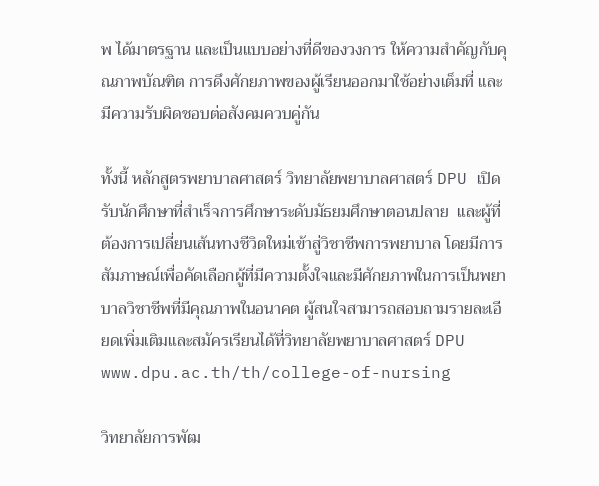พ ได้มาตรฐาน และเป็นแบบอย่างที่ดีของวงการ ให้ความสำคัญกับคุณภาพบัณฑิต การดึงศักยภาพของผู้เรียนออกมาใช้อย่างเต็มที่ และมีความรับผิดชอบต่อสังคมควบคู่กัน

ทั้งนี้ หลักสูตรพยาบาลศาสตร์ วิทยาลัยพยาบาลศาสตร์ DPU เปิดรับนักศึกษาที่สำเร็จการศึกษาระดับมัธยมศึกษาตอนปลาย  และผู้ที่ต้องการเปลี่ยนเส้นทางชีวิตใหม่เข้าสู่วิชาชีพการพยาบาล โดยมีการสัมภาษณ์เพื่อคัดเลือกผู้ที่มีความตั้งใจและมีศักยภาพในการเป็นพยาบาลวิชาชีพที่มีคุณภาพในอนาคต ผู้สนใจสามารถสอบถามรายละเอียดเพิ่มเติมและสมัครเรียนได้ที่วิทยาลัยพยาบาลศาสตร์ DPU www.dpu.ac.th/th/college-of-nursing

วิทยาลัยการพัฒ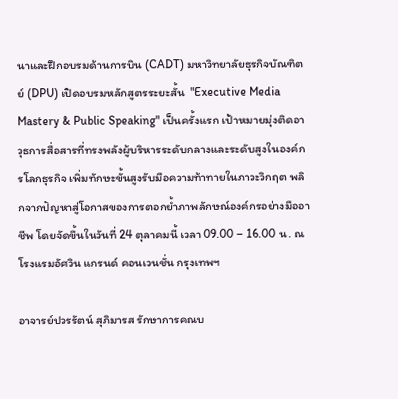นาและฝึกอบรมด้านการบิน (CADT) มหาวิทยาลัยธุรกิจบัณฑิตย์ (DPU) เปิดอบรมหลักสูตรระยะสั้น  "Executive Media Mastery & Public Speaking" เป็นครั้งแรก เป้าหมายมุ่งติดอาวุธการสื่อสารที่ทรงพลังผู้บริหารระดับกลางและระดับสูงในองค์กรโลกธุรกิจ เพิ่มทักษะขั้นสูงรับมือความท้าทายในภาวะวิกฤต พลิกจากปัญหาสู่โอกาสของการตอกย้ำภาพลักษณ์องค์กรอย่างมืออาชีพ โดยจัดขึ้นในวันที่ 24 ตุลาคมนี้ เวลา 09.00 – 16.00 น. ณ โรงแรมอัศวิน แกรนด์ คอนเวนชั่น กรุงเทพฯ

อาจารย์ปวรรัตน์ สุภิมารส รักษาการคณบ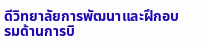ดีวิทยาลัยการพัฒนาและฝึกอบรมด้านการบิ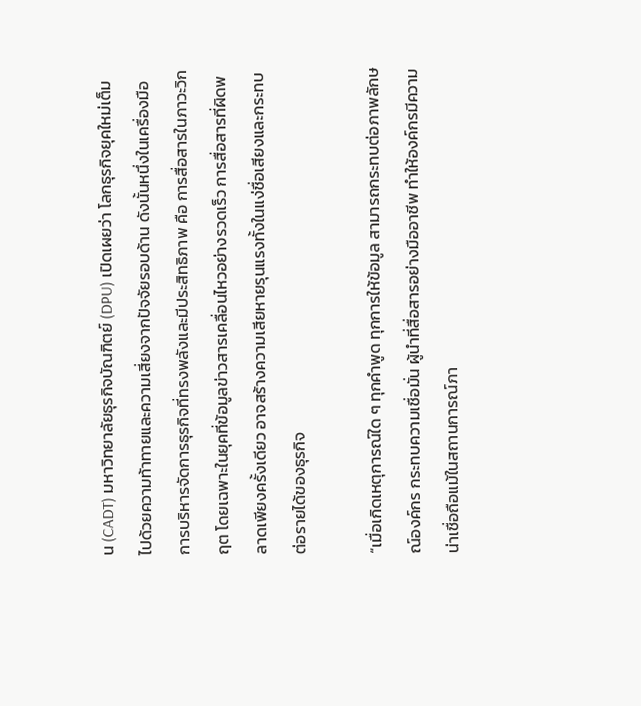น (CADT) มหาวิทยาลัยธุรกิจบัณฑิตย์ (DPU) เปิดเผยว่า โลกธุรกิจยุคใหม่เต็มไปด้วยความท้าทายและความเสี่ยงจากปัจจัยรอบด้าน ดังนั้นหนึ่งในเครื่องมือการบริหารจัดการธุรกิจที่ทรงพลังและมีประสิทธิภาพ คือ การสื่อสารในภาวะวิกฤต โดยเฉพาะในยุคที่ข้อมูลข่าวสารเคลื่อนไหวอย่างรวดเร็ว การสื่อสารที่ผิดพลาดเพียงครั้งเดียว อาจสร้างความเสียหายรุนแรงทั้งในแง่ชื่อเสียงและกระทบต่อรายได้ของธุรกิจ

“เมื่อเกิดเหตุการณ์ใด ๆ ทุกคำพูด ทุกการให้ข้อมูล สามารถกระทบต่อภาพลักษณ์องค์กร กระทบความเชื่อมั่น ผู้นำที่สื่อสารอย่างมืออาชีพ ทำให้องค์กรมีความน่าเชื่อถือแม้ในสถานการณ์ภา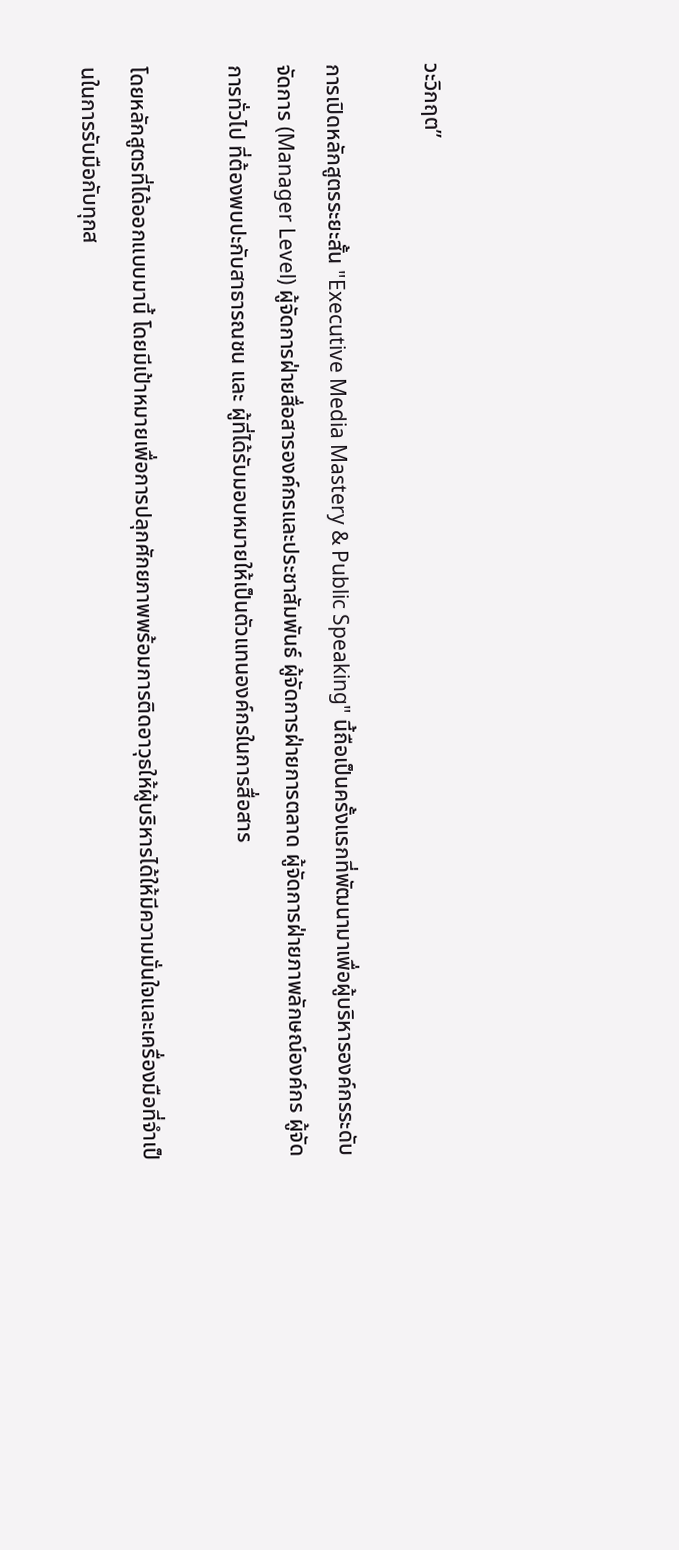วะวิกฤต”

การเปิดหลักสูตรระยะสั้น "Executive Media Mastery & Public Speaking" นี้ถือเป็นครั้งแรกที่พัฒนามาเพื่อผู้บริหารองค์กรระดับจัดการ (Manager Level) ผู้จัดการฝ่ายสื่อสารองค์กรและประชาสัมพันธ์ ผู้จัดการฝ่ายการตลาด ผู้จัดการฝ่ายภาพลักษณ์องค์กร ผู้จัดการทั่วไป ที่ต้องพบปะกับสาธารณชน และ ผู้ที่ได้รับมอบหมายให้เป็นตัวแทนองค์กรในการสื่อสาร

โดยหลักสูตรที่ได้ออกแบบมานี้ โดยมีเป้าหมายเพื่อการปลุกศักยภาพพร้อมการติดอาวุธให้ผู้บริหารได้ให้มีความมั่นใจและเครื่องมือที่จำเป็นในการรับมือกับทุกส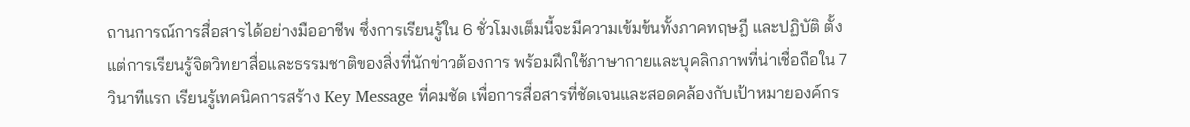ถานการณ์การสื่อสารได้อย่างมืออาชีพ ซึ่งการเรียนรู้ใน 6 ชั่วโมงเต็มนี้จะมีความเข้มข้นทั้งภาคทฤษฎี และปฏิบัติ ตั้งแต่การเรียนรู้จิตวิทยาสื่อและธรรมชาติของสิ่งที่นักข่าวต้องการ พร้อมฝึกใช้ภาษากายและบุคลิกภาพที่น่าเชื่อถือใน 7 วินาทีแรก เรียนรู้เทคนิคการสร้าง Key Message ที่คมชัด เพื่อการสื่อสารที่ชัดเจนและสอดคล้องกับเป้าหมายองค์กร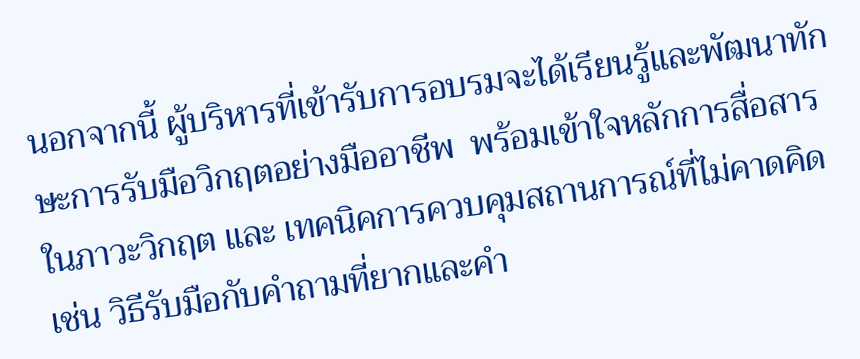นอกจากนี้ ผู้บริหารที่เข้ารับการอบรมจะได้เรียนรู้และพัฒนาทักษะการรับมือวิกฤตอย่างมืออาชีพ  พร้อมเข้าใจหลักการสื่อสารในภาวะวิกฤต และ เทคนิคการควบคุมสถานการณ์ที่ไม่คาดคิด เช่น วิธีรับมือกับคำถามที่ยากและคำ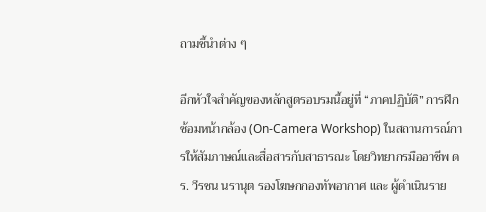ถามชี้นำต่าง ๆ

อีกหัวใจสำคัญของหลักสูตรอบรมนี้อยู่ที่ “ภาคปฏิบัติ” การฝึกซ้อมหน้ากล้อง (On-Camera Workshop) ในสถานการณ์การให้สัมภาษณ์และสื่อสารกับสาธารณะ โดยวิทยากรมืออาชีพ ดร. วีรชน นรานุต รองโฆษกกองทัพอากาศ และ ผู้ดำเนินราย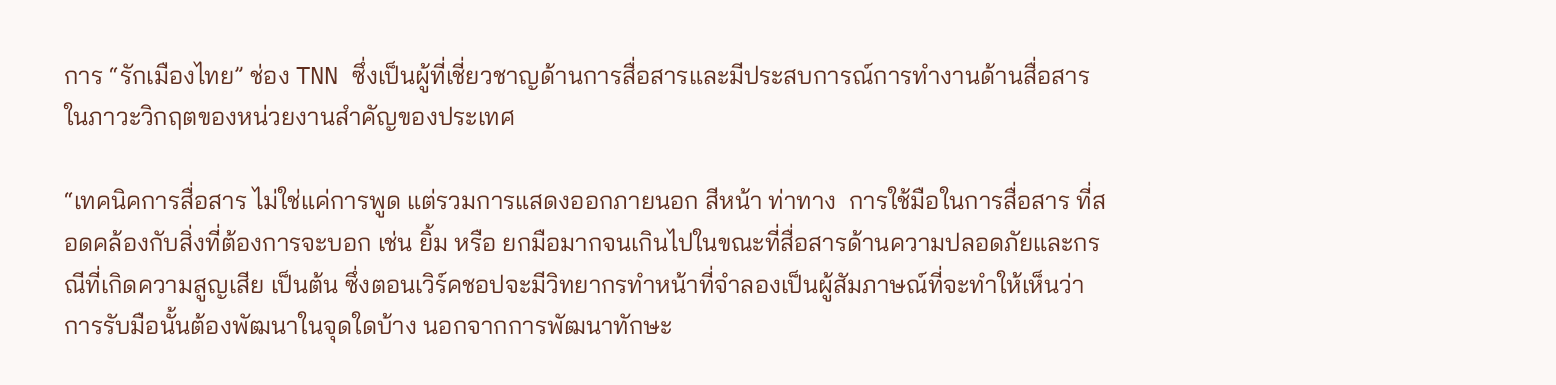การ “รักเมืองไทย” ช่อง TNN ซึ่งเป็นผู้ที่เชี่ยวชาญด้านการสื่อสารและมีประสบการณ์การทำงานด้านสื่อสารในภาวะวิกฤตของหน่วยงานสำคัญของประเทศ

“เทคนิคการสื่อสาร ไม่ใช่แค่การพูด แต่รวมการแสดงออกภายนอก สีหน้า ท่าทาง  การใช้มือในการสื่อสาร ที่สอดคล้องกับสิ่งที่ต้องการจะบอก เช่น ยิ้ม หรือ ยกมือมากจนเกินไปในขณะที่สื่อสารด้านความปลอดภัยและกรณีที่เกิดความสูญเสีย เป็นต้น ซึ่งตอนเวิร์คชอปจะมีวิทยากรทำหน้าที่จำลองเป็นผู้สัมภาษณ์ที่จะทำให้เห็นว่าการรับมือนั้นต้องพัฒนาในจุดใดบ้าง นอกจากการพัฒนาทักษะ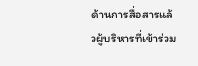ด้านการสื่อสารแล้วผู้บริหารที่เข้าร่วม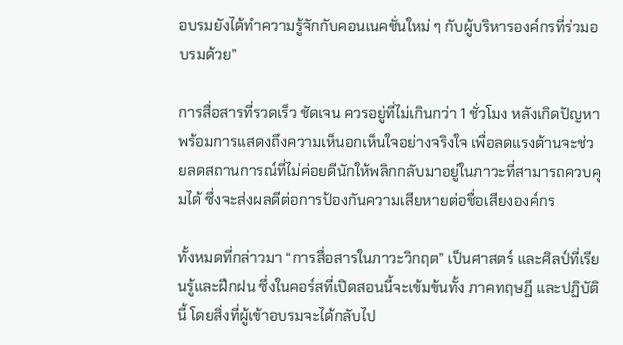อบรมยังได้ทำความรู้จักกับคอนเนคชั่นใหม่ ๆ กับผู้บริหารองค์กรที่ร่วมอบรมด้วย”

การสื่อสารที่รวดเร็ว ชัดเจน ควรอยู่ที่ไม่เกินกว่า 1 ชั่วโมง หลังเกิดปัญหาพร้อมการแสดงถึงความเห็นอกเห็นใจอย่างจริงใจ เพื่อลดแรงต้านจะช่วยลดสถานการณ์ที่ไม่ค่อยดีนักให้พลิกกลับมาอยู่ในภาวะที่สามารถควบคุมได้ ซึ่งจะส่งผลดีต่อการป้องกันความเสียหายต่อชื่อเสียงองค์กร

ทั้งหมดที่กล่าวมา “การสื่อสารในภาวะวิกฤต” เป็นศาสตร์ และศิลป์ที่เรียนรู้และฝึกฝน ซึ่งในคอร์สที่เปิดสอนนี้จะเข้มข้นทั้ง ภาคทฤษฎี และปฏิบัตินี้ โดยสิ่งที่ผู้เข้าอบรมจะได้กลับไป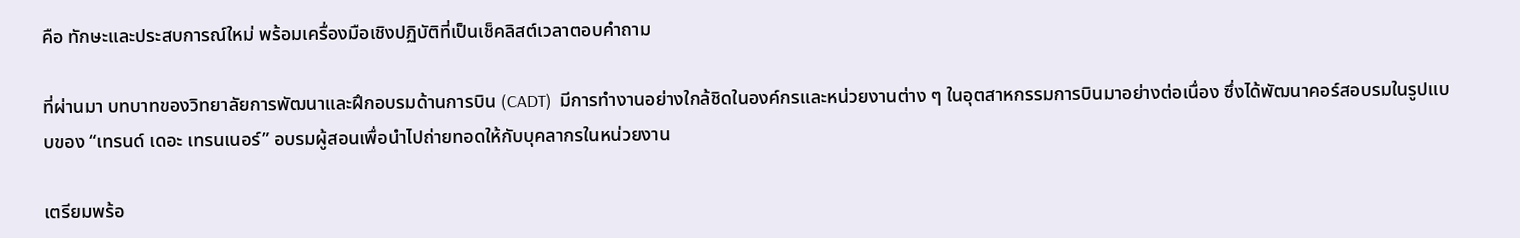คือ ทักษะและประสบการณ์ใหม่ พร้อมเครื่องมือเชิงปฏิบัติที่เป็นเช็คลิสต์เวลาตอบคำถาม

ที่ผ่านมา บทบาทของวิทยาลัยการพัฒนาและฝึกอบรมด้านการบิน (CADT)  มีการทำงานอย่างใกล้ชิดในองค์กรและหน่วยงานต่าง ๆ ในอุตสาหกรรมการบินมาอย่างต่อเนื่อง ซึ่งได้พัฒนาคอร์สอบรมในรูปแบบของ “เทรนด์ เดอะ เทรนเนอร์” อบรมผู้สอนเพื่อนำไปถ่ายทอดให้กับบุคลากรในหน่วยงาน

เตรียมพร้อ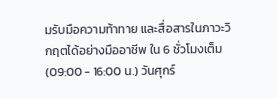มรับมือความท้าทาย และสื่อสารในภาวะวิกฤตได้อย่างมืออาชีพ ใน 6 ชั่วโมงเต็ม (09:00 - 16:00 น.) วันศุกร์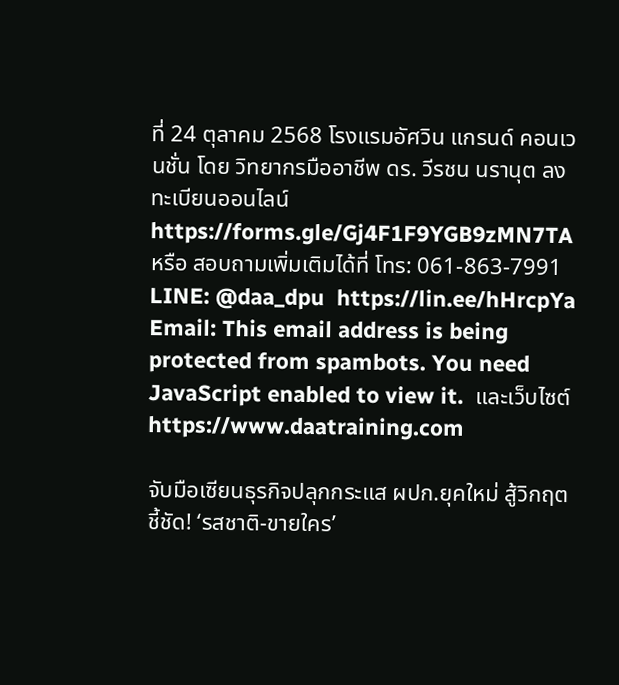ที่ 24 ตุลาคม 2568 โรงแรมอัศวิน แกรนด์ คอนเวนชั่น โดย วิทยากรมืออาชีพ ดร. วีรชน นรานุต ลงทะเบียนออนไลน์ https://forms.gle/Gj4F1F9YGB9zMN7TA  หรือ สอบถามเพิ่มเติมได้ที่ โทร: 061-863-7991 LINE: @daa_dpu  https://lin.ee/hHrcpYa Email: This email address is being protected from spambots. You need JavaScript enabled to view it.  และเว็บไซต์ https://www.daatraining.com

จับมือเซียนธุรกิจปลุกกระแส ผปก.ยุคใหม่ สู้วิกฤต ชี้ชัด! ‘รสชาติ-ขายใคร’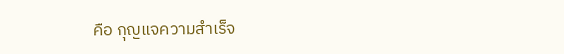คือ กุญแจความสำเร็จ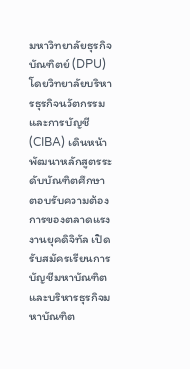มหาวิทยาลัยธุรกิจบัณฑิตย์ (DPU) โดยวิทยาลัยบริหารธุรกิจนวัตกรรมและการบัญชี (CIBA) เดินหน้าพัฒนาหลักสูตรระดับบัณฑิตศึกษา ตอบรับความต้องการของตลาดแรงงานยุคดิจิทัล เปิดรับสมัครเรียนการบัญชีมหาบัณฑิตและบริหารธุรกิจมหาบัณฑิต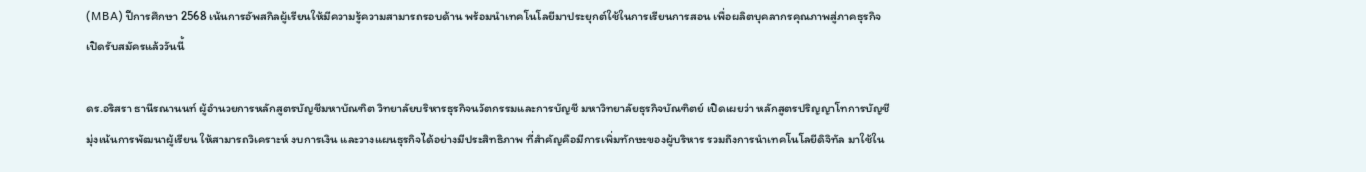(MBA) ปีการศึกษา 2568 เน้นการอัพสกิลผู้เรียนให้มีความรู้ความสามารถรอบด้าน พร้อมนำเทคโนโลยีมาประยุกต์ใช้ในการเรียนการสอน เพื่อผลิตบุคลากรคุณภาพสู่ภาคธุรกิจ เปิดรับสมัครแล้ววันนี้

ดร.อริสรา ธานีรณานนท์ ผู้อำนวยการหลักสูตรบัญชีมหาบัณฑิต วิทยาลัยบริหารธุรกิจนวัตกรรมและการบัญชี มหาวิทยาลัยธุรกิจบัณฑิตย์ เปิดเผยว่า หลักสูตรปริญญาโทการบัญชีมุ่งเน้นการพัฒนาผู้เรียน ให้สามารถวิเคราะห์ งบการเงิน และวางแผนธุรกิจได้อย่างมีประสิทธิภาพ ที่สำคัญคือมีการเพิ่มทักษะของผู้บริหาร รวมถึงการนำเทคโนโลยีดิจิทัล มาใช้ใน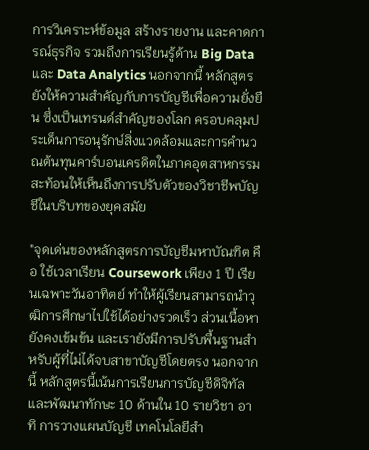การวิเคราะห์ข้อมูล สร้างรายงาน และคาดการณ์ธุรกิจ รวมถึงการเรียนรู้ด้าน Big Data และ Data Analytics นอกจากนี้ หลักสูตรยังให้ความสำคัญกับการบัญชีเพื่อความยั่งยืน ซึ่งเป็นเทรนด์สำคัญของโลก ครอบคลุมประเด็นการอนุรักษ์สิ่งแวดล้อมและการคำนวณต้นทุนคาร์บอนเครดิตในภาคอุตสาหกรรม สะท้อนให้เห็นถึงการปรับตัวของวิชาชีพบัญชีในบริบทของยุคสมัย

"จุดเด่นของหลักสูตรการบัญชีมหาบัณฑิต คือ ใช้เวลาเรียน Coursework เพียง 1 ปี เรียนเฉพาะวันอาทิตย์ ทำให้ผู้เรียนสามารถนำวุฒิการศึกษาไปใช้ได้อย่างรวดเร็ว ส่วนเนื้อหายังคงเข้มข้น และเรายังมีการปรับพื้นฐานสำหรับผู้ที่ไม่ได้จบสาขาบัญชีโดยตรง นอกจากนี้ หลักสูตรนี้เน้นการเรียนการบัญชีดิจิทัลและพัฒนาทักษะ 10 ด้านใน 10 รายวิชา อาทิ การวางแผนบัญชี เทคโนโลยีสำ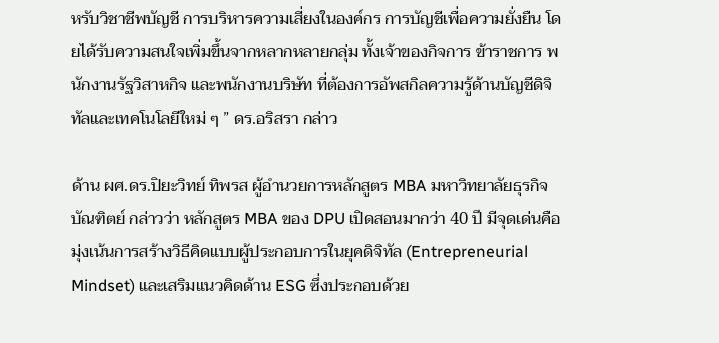หรับวิชาชีพบัญชี การบริหารความเสี่ยงในองค์กร การบัญชีเพื่อความยั่งยืน โดยได้รับความสนใจเพิ่มขึ้นจากหลากหลายกลุ่ม ทั้งเจ้าของกิจการ ข้าราชการ พนักงานรัฐวิสาหกิจ และพนักงานบริษัท ที่ต้องการอัพสกิลความรู้ด้านบัญชีดิจิทัลและเทคโนโลยีใหม่ ๆ ” ดร.อริสรา กล่าว

ด้าน ผศ.ดร.ปิยะวิทย์ ทิพรส ผู้อำนวยการหลักสูตร MBA มหาวิทยาลัยธุรกิจบัณฑิตย์ กล่าวว่า หลักสูตร MBA ของ DPU เปิดสอนมากว่า 40 ปี มีจุดเด่นคือมุ่งเน้นการสร้างวิธีคิดแบบผู้ประกอบการในยุคดิจิทัล (Entrepreneurial Mindset) และเสริมแนวคิดด้าน ESG ซึ่งประกอบด้วย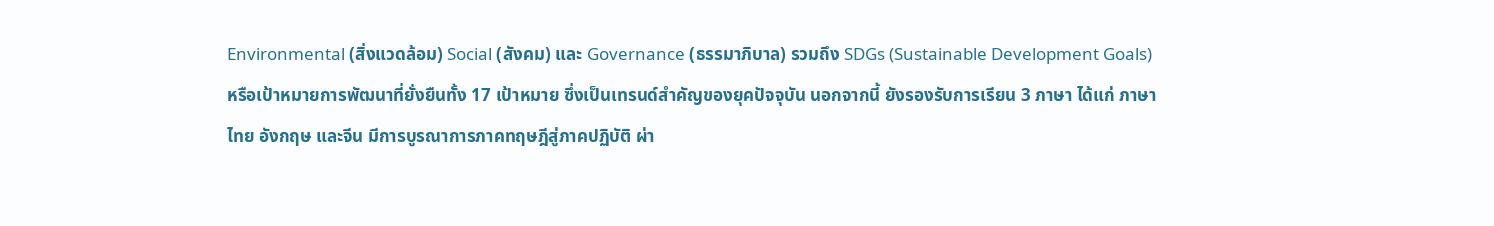Environmental (สิ่งแวดล้อม) Social (สังคม) และ Governance (ธรรมาภิบาล) รวมถึง SDGs (Sustainable Development Goals) หรือเป้าหมายการพัฒนาที่ยั่งยืนทั้ง 17 เป้าหมาย ซึ่งเป็นเทรนด์สำคัญของยุคปัจจุบัน นอกจากนี้ ยังรองรับการเรียน 3 ภาษา ได้แก่ ภาษาไทย อังกฤษ และจีน มีการบูรณาการภาคทฤษฎีสู่ภาคปฏิบัติ ผ่า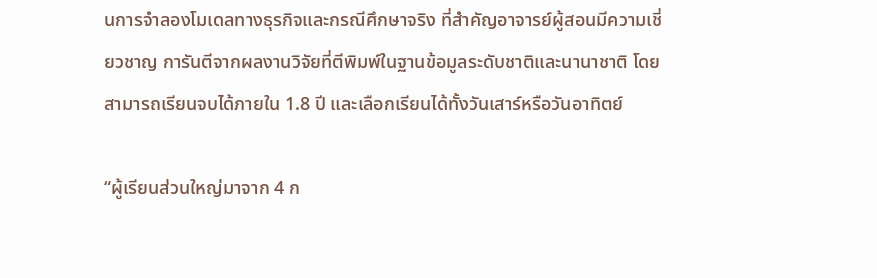นการจำลองโมเดลทางธุรกิจและกรณีศึกษาจริง ที่สำคัญอาจารย์ผู้สอนมีความเชี่ยวชาญ การันตีจากผลงานวิจัยที่ตีพิมพ์ในฐานข้อมูลระดับชาติและนานาชาติ โดยสามารถเรียนจบได้ภายใน 1.8 ปี และเลือกเรียนได้ทั้งวันเสาร์หรือวันอาทิตย์

“ผู้เรียนส่วนใหญ่มาจาก 4 ก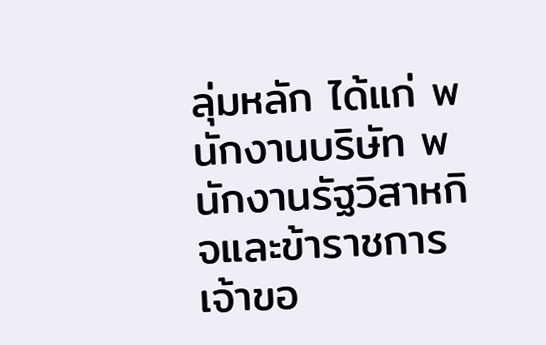ลุ่มหลัก ได้แก่ พนักงานบริษัท พนักงานรัฐวิสาหกิจและข้าราชการ เจ้าขอ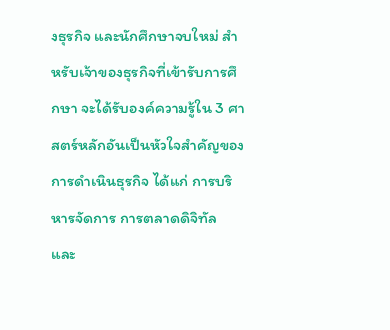งธุรกิจ และนักศึกษาจบใหม่ สำหรับเจ้าของธุรกิจที่เข้ารับการศึกษา จะได้รับองค์ความรู้ใน 3 ศาสตร์หลักอันเป็นหัวใจสำคัญของการดำเนินธุรกิจ ได้แก่ การบริหารจัดการ การตลาดดิจิทัล และ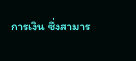การเงิน ซึ่งสามาร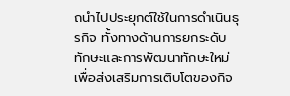ถนำไปประยุกต์ใช้ในการดำเนินธุรกิจ ทั้งทางด้านการยกระดับทักษะและการพัฒนาทักษะใหม่ เพื่อส่งเสริมการเติบโตของกิจ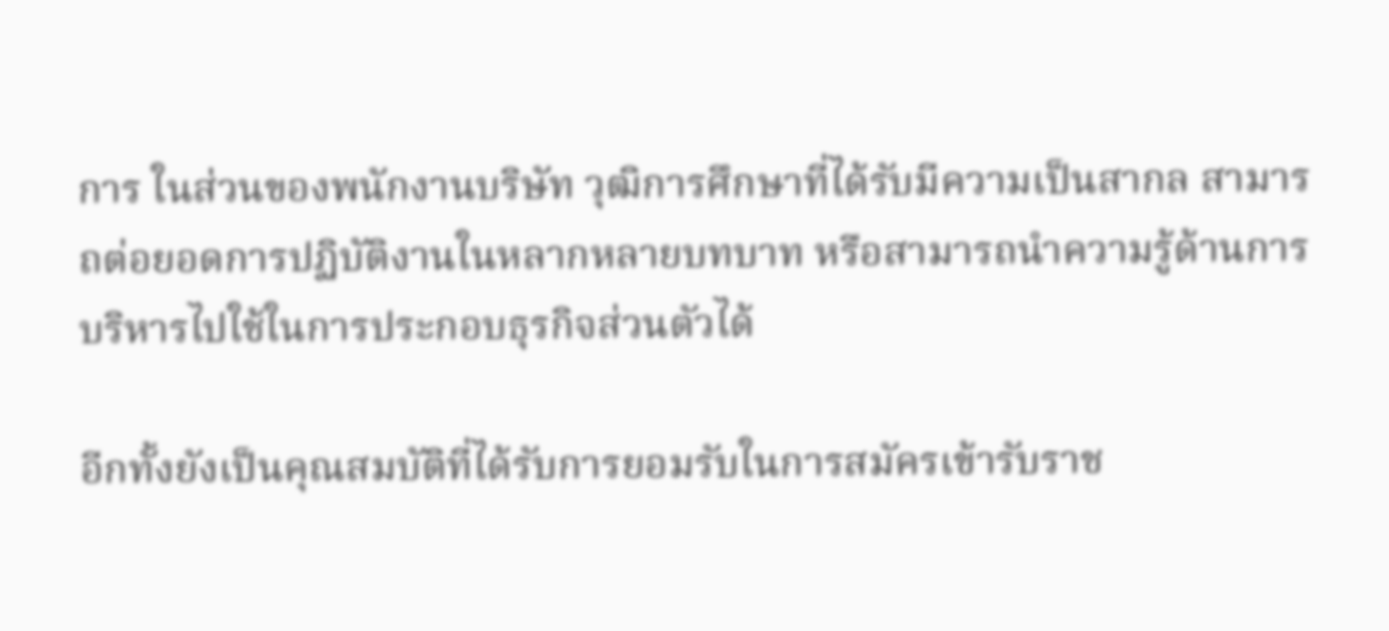การ ในส่วนของพนักงานบริษัท วุฒิการศึกษาที่ได้รับมีความเป็นสากล สามารถต่อยอดการปฏิบัติงานในหลากหลายบทบาท หรือสามารถนำความรู้ด้านการบริหารไปใช้ในการประกอบธุรกิจส่วนตัวได้

อีกทั้งยังเป็นคุณสมบัติที่ได้รับการยอมรับในการสมัครเข้ารับราช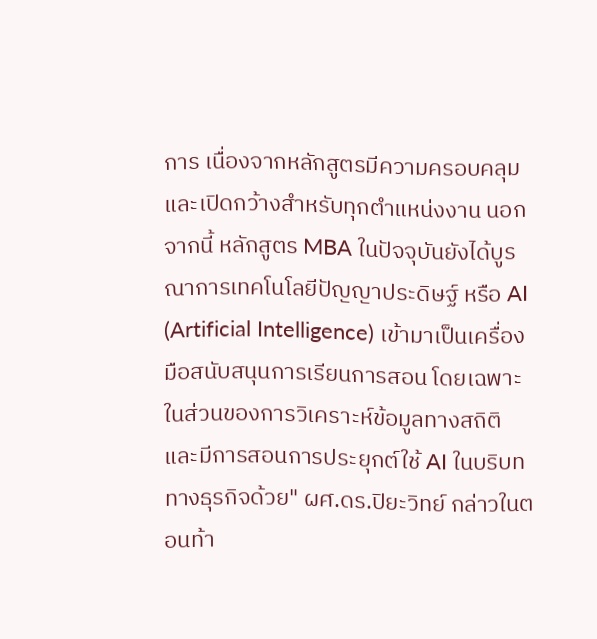การ เนื่องจากหลักสูตรมีความครอบคลุมและเปิดกว้างสำหรับทุกตำแหน่งงาน นอกจากนี้ หลักสูตร MBA ในปัจจุบันยังได้บูรณาการเทคโนโลยีปัญญาประดิษฐ์ หรือ AI (Artificial Intelligence) เข้ามาเป็นเครื่องมือสนับสนุนการเรียนการสอน โดยเฉพาะในส่วนของการวิเคราะห์ข้อมูลทางสถิติ และมีการสอนการประยุกต์ใช้ AI ในบริบททางธุรกิจด้วย" ผศ.ดร.ปิยะวิทย์ กล่าวในตอนท้า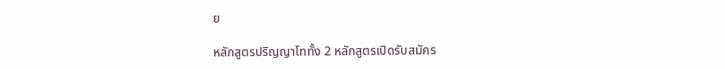ย

หลักสูตรปริญญาโททั้ง 2 หลักสูตรเปิดรับสมัคร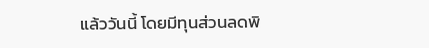แล้ววันนี้ โดยมีทุนส่วนลดพิ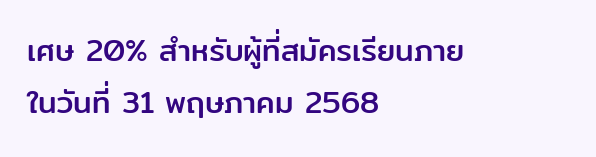เศษ 20% สำหรับผู้ที่สมัครเรียนภายในวันที่ 31 พฤษภาคม 2568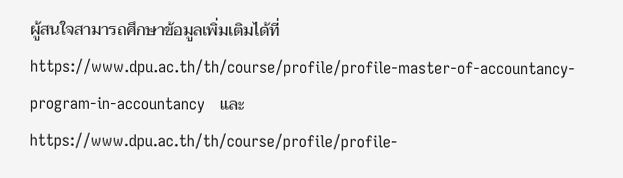ผู้สนใจสามารถศึกษาข้อมูลเพิ่มเติมได้ที่ https://www.dpu.ac.th/th/course/profile/profile-master-of-accountancy-program-in-accountancy   และ https://www.dpu.ac.th/th/course/profile/profile-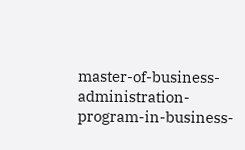master-of-business-administration-program-in-business-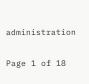administration

Page 1 of 18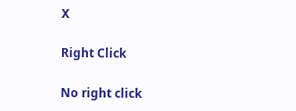X

Right Click

No right click